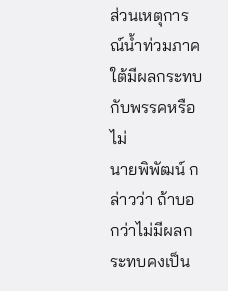ส่วนเหตุการณ์น้ำท่วมภาคใต้มีผลกระทบกับพรรคหรือไม่
นายพิพัฒน์ กล่าวว่า ถ้าบอกว่าไม่มีผลกระทบคงเป็น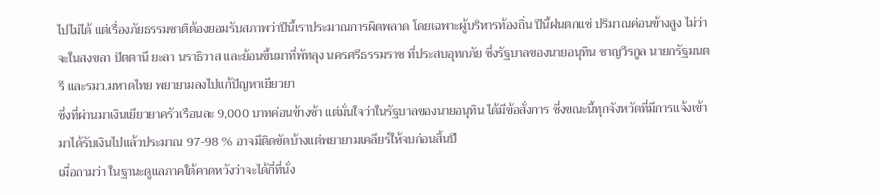ไปไม่ได้ แต่เรื่องภัยธรรมชาติต้องยอมรับสภาพว่าปีนี้เราประมาณการผิดพลาด โดยเฉพาะผู้บริหารท้องถิ่น ปีนี้ฝนตกแช่ ปริมาณค่อนข้างสูง ไม่ว่าจะในสงขลา ปัตตานี ยะลา นราธิวาส และย้อนขึ้นมาที่พัทลุง นครศรีธรรมราช ที่ประสบอุทกภัย ซึ่งรัฐบาลของนายอนุทิน ชาญวีรกูล นายกรัฐมนตรี และรมว.มหาดไทย พยายามลงไปแก้ปัญหาเยียวยา
ซึ่งที่ผ่านมาเงินเยียวยาครัวเรือนละ 9,000 บาทค่อนข้างช้า แต่มั่นใจว่าในรัฐบาลของนายอนุทิน ได้มีข้อสั่งการ ซึ่งขณะนี้ทุกจังหวัดที่มีการแจ้งเข้ามาได้รับเงินไปแล้วประมาณ 97-98 % อาจมีติดขัดบ้างแต่พยายามเคลียร์ให้จบก่อนสิ้นปี
เมื่อถามว่า ในฐานะดูแลภาคใต้คาดหวังว่าจะได้กี่ที่นั่ง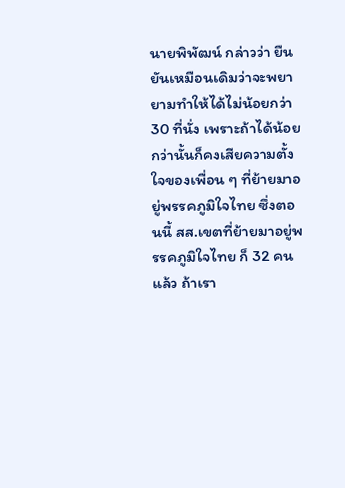นายพิพัฒน์ กล่าวว่า ยืนยันเหมือนเดิมว่าจะพยายามทำให้ได้ไม่น้อยกว่า 30 ที่นั่ง เพราะถ้าได้น้อยกว่านั้นก็คงเสียความตั้งใจของเพื่อน ๆ ที่ย้ายมาอยู่พรรคภูมิใจไทย ซึ่งตอนนี้ สส.เขตที่ย้ายมาอยู่พรรคภูมิใจไทย ก็ 32 คนแล้ว ถ้าเรา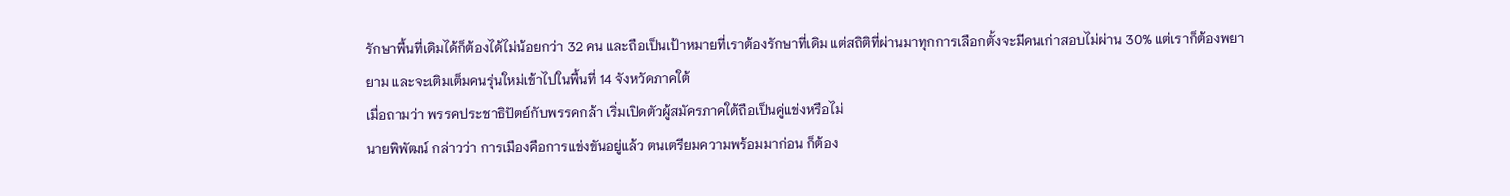รักษาพื้นที่เดิมได้ก็ต้องได้ไม่น้อยกว่า 32 คน และถือเป็นเป้าหมายที่เราต้องรักษาที่เดิม แต่สถิติที่ผ่านมาทุกการเลือกตั้งจะมีคนเก่าสอบไม่ผ่าน 30% แต่เราก็ต้องพยายาม และจะเติมเต็มคนรุ่นใหม่เข้าไปในพื้นที่ 14 จังหวัดภาคใต้
เมื่อถามว่า พรรคประชาธิปัตย์กับพรรคกล้า เริ่มเปิดตัวผู้สมัครภาคใต้ถือเป็นคู่แข่งหรือไม่
นายพิพัฒน์ กล่าวว่า การเมืองคือการแข่งขันอยู่แล้ว ตนเตรียมความพร้อมมาก่อน ก็ต้อง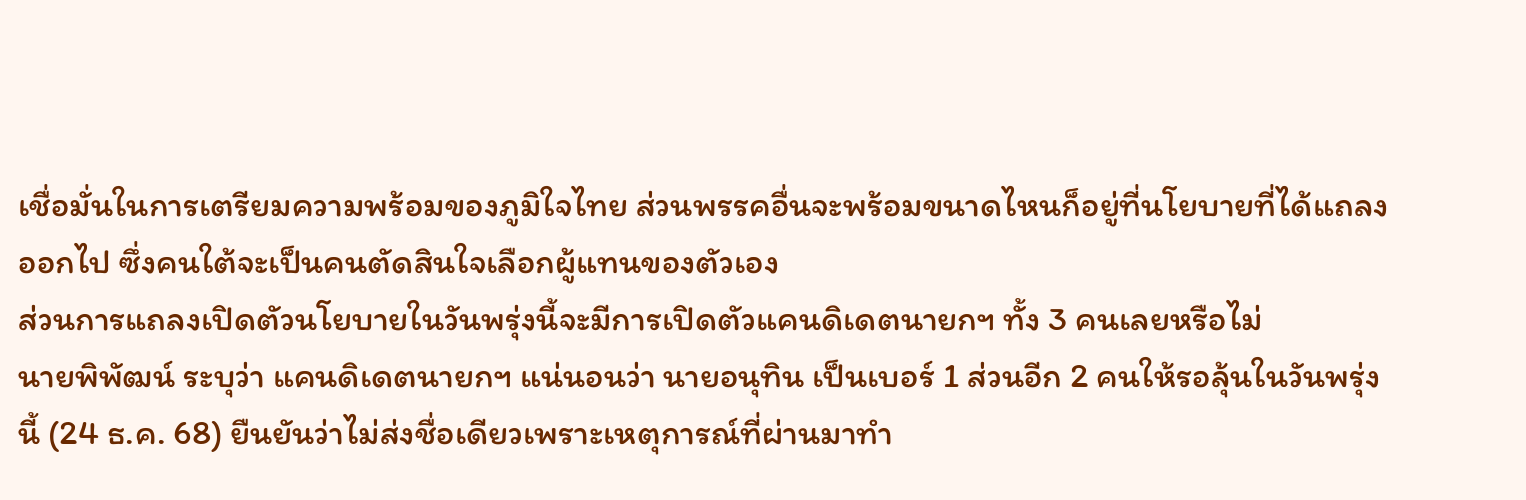เชื่อมั่นในการเตรียมความพร้อมของภูมิใจไทย ส่วนพรรคอื่นจะพร้อมขนาดไหนก็อยู่ที่นโยบายที่ได้แถลงออกไป ซึ่งคนใต้จะเป็นคนตัดสินใจเลือกผู้แทนของตัวเอง
ส่วนการแถลงเปิดตัวนโยบายในวันพรุ่งนี้จะมีการเปิดตัวแคนดิเดตนายกฯ ทั้ง 3 คนเลยหรือไม่
นายพิพัฒน์ ระบุว่า แคนดิเดตนายกฯ แน่นอนว่า นายอนุทิน เป็นเบอร์ 1 ส่วนอีก 2 คนให้รอลุ้นในวันพรุ่งนี้ (24 ธ.ค. 68) ยืนยันว่าไม่ส่งชื่อเดียวเพราะเหตุการณ์ที่ผ่านมาทำ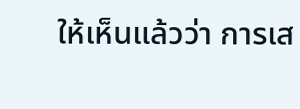ให้เห็นแล้วว่า การเส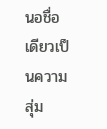นอชื่อเดียวเป็นความสุ่ม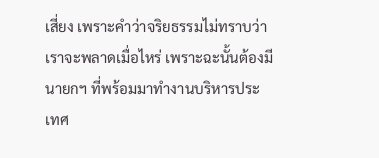เสี่ยง เพราะคำว่าจริยธรรมไม่ทราบว่าเราจะพลาดเมื่อไหร่ เพราะฉะนั้นต้องมีนายกฯ ที่พร้อมมาทำงานบริหารประเทศ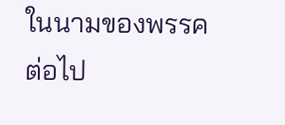ในนามของพรรคต่อไป